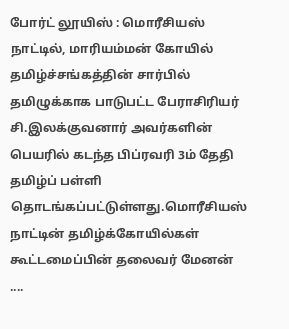போர்ட் லூயிஸ் : மொரீசியஸ் நாட்டில், மாரியம்மன் கோயில் தமிழ்ச்சங்கத்தின் சார்பில் தமிழுக்காக பாடுபட்ட பேராசிரியர் சி.இலக்குவனார் அவர்களின் பெயரில் கடந்த பிப்ரவரி 3ம் தேதி தமிழ்ப் பள்ளி தொடங்கப்பட்டுள்ளது.மொரீசியஸ் நாட்டின் தமிழ்க்கோயில்கள் கூட்டமைப்பின் தலைவர் மேனன் ....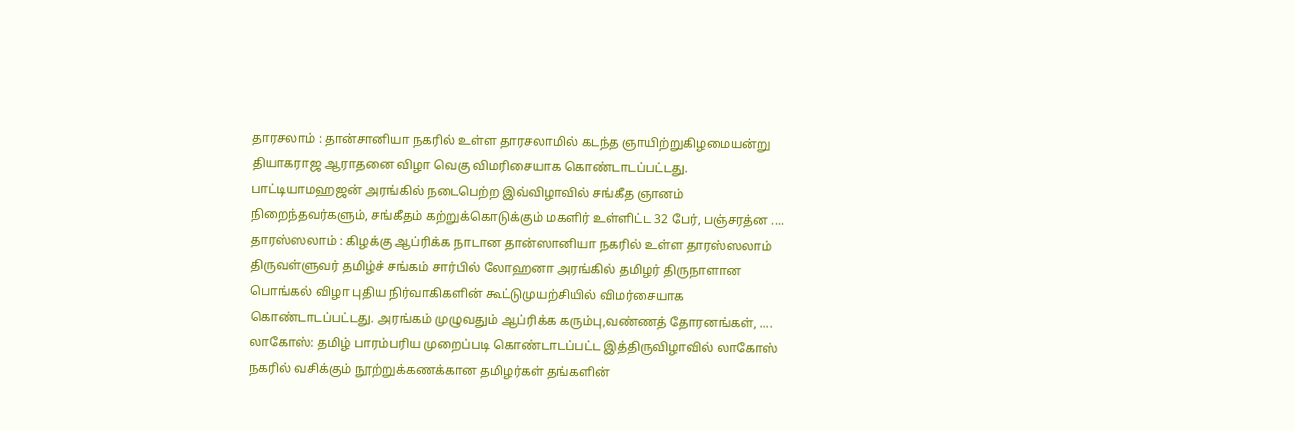தாரசலாம் : தான்சானியா நகரில் உள்ள தாரசலாமில் கடந்த ஞாயிற்றுகிழமையன்று தியாகராஜ ஆராதனை விழா வெகு விமரிசையாக கொண்டாடப்பட்டது. பாட்டியாமஹஜன் அரங்கில் நடைபெற்ற இவ்விழாவில் சங்கீத ஞானம் நிறைந்தவர்களும், சங்கீதம் கற்றுக்கொடுக்கும் மகளிர் உள்ளிட்ட 32 பேர், பஞ்சரத்ன ....
தாரஸ்ஸலாம் : கிழக்கு ஆப்ரிக்க நாடான தான்ஸானியா நகரில் உள்ள தாரஸ்ஸலாம் திருவள்ளுவர் தமிழ்ச் சங்கம் சார்பில் லோஹனா அரங்கில் தமிழர் திருநாளான பொங்கல் விழா புதிய நிர்வாகிகளின் கூட்டுமுயற்சியில் விமர்சையாக கொண்டாடப்பட்டது. அரங்கம் முழுவதும் ஆப்ரிக்க கரும்பு,வண்ணத் தோரனங்கள், ....
லாகோஸ்: தமிழ் பாரம்பரிய முறைப்படி கொண்டாடப்பட்ட இத்திருவிழாவில் லாகோஸ் நகரில் வசிக்கும் நூற்றுக்கணக்கான தமிழர்கள் தங்களின்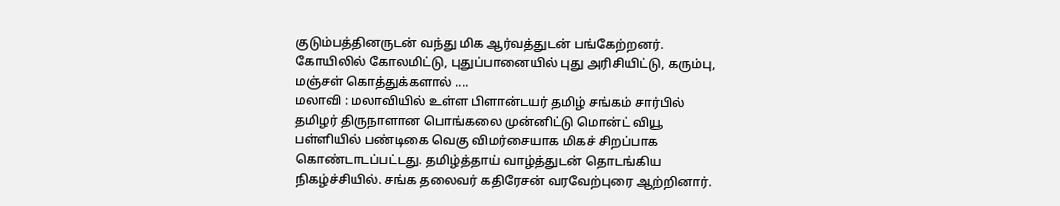குடும்பத்தினருடன் வந்து மிக ஆர்வத்துடன் பங்கேற்றனர். கோயிலில் கோலமிட்டு, புதுப்பானையில் புது அரிசியிட்டு, கரும்பு, மஞ்சள் கொத்துக்களால் ....
மலாவி : மலாவியில் உள்ள பிளான்டயர் தமிழ் சங்கம் சார்பில் தமிழர் திருநாளான பொங்கலை முன்னிட்டு மொன்ட் வியூ பள்ளியில் பண்டிகை வெகு விமர்சையாக மிகச் சிறப்பாக கொண்டாடப்பட்டது. தமிழ்த்தாய் வாழ்த்துடன் தொடங்கிய நிகழ்ச்சியில். சங்க தலைவர் கதிரேசன் வரவேற்புரை ஆற்றினார்.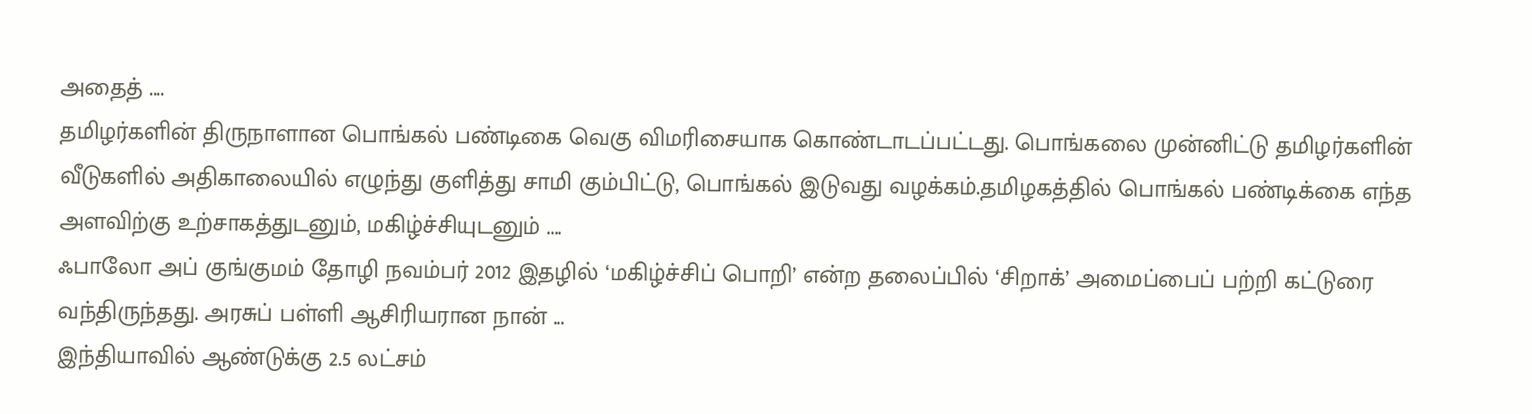அதைத் ....
தமிழர்களின் திருநாளான பொங்கல் பண்டிகை வெகு விமரிசையாக கொண்டாடப்பட்டது. பொங்கலை முன்னிட்டு தமிழர்களின் வீடுகளில் அதிகாலையில் எழுந்து குளித்து சாமி கும்பிட்டு, பொங்கல் இடுவது வழக்கம்.தமிழகத்தில் பொங்கல் பண்டிக்கை எந்த அளவிற்கு உற்சாகத்துடனும், மகிழ்ச்சியுடனும் ....
ஃபாலோ அப் குங்குமம் தோழி நவம்பர் 2012 இதழில் ‘மகிழ்ச்சிப் பொறி’ என்ற தலைப்பில் ‘சிறாக்’ அமைப்பைப் பற்றி கட்டுரை வந்திருந்தது. அரசுப் பள்ளி ஆசிரியரான நான் ...
இந்தியாவில் ஆண்டுக்கு 2.5 லட்சம்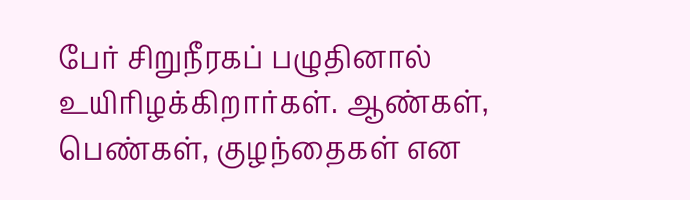பேர் சிறுநீரகப் பழுதினால் உயிரிழக்கிறார்கள். ஆண்கள், பெண்கள், குழந்தைகள் என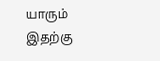யாரும் இதற்கு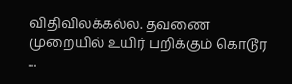விதிவிலக்கல்ல. தவணை முறையில் உயிர் பறிக்கும் கொடூர ...